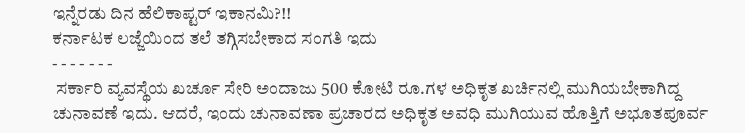ಇನ್ನೆರಡು ದಿನ ಹೆಲಿಕಾಪ್ಟರ್ ಇಕಾನಮಿ?!!
ಕರ್ನಾಟಕ ಲಜ್ಜೆಯಿಂದ ತಲೆ ತಗ್ಗಿಸಬೇಕಾದ ಸಂಗತಿ ಇದು
- - - - - - -
 ಸರ್ಕಾರಿ ವ್ಯವಸ್ಥೆಯ ಖರ್ಚೂ ಸೇರಿ ಅಂದಾಜು 500 ಕೋಟಿ ರೂ.ಗಳ ಅಧಿಕೃತ ಖರ್ಚಿನಲ್ಲಿ ಮುಗಿಯಬೇಕಾಗಿದ್ದ ಚುನಾವಣೆ ಇದು. ಆದರೆ, ಇಂದು ಚುನಾವಣಾ ಪ್ರಚಾರದ ಅಧಿಕೃತ ಅವಧಿ ಮುಗಿಯುವ ಹೊತ್ತಿಗೆ ಅಭೂತಪೂರ್ವ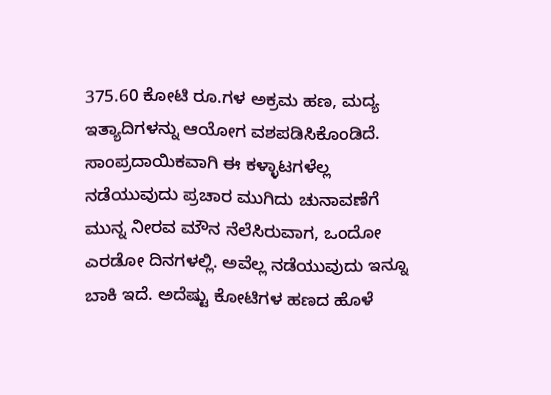375.60 ಕೋಟಿ ರೂ.ಗಳ ಅಕ್ರಮ ಹಣ, ಮದ್ಯ ಇತ್ಯಾದಿಗಳನ್ನು ಆಯೋಗ ವಶಪಡಿಸಿಕೊಂಡಿದೆ.
ಸಾಂಪ್ರದಾಯಿಕವಾಗಿ ಈ ಕಳ್ಳಾಟಗಳೆಲ್ಲ ನಡೆಯುವುದು ಪ್ರಚಾರ ಮುಗಿದು ಚುನಾವಣೆಗೆ ಮುನ್ನ ನೀರವ ಮೌನ ನೆಲೆಸಿರುವಾಗ, ಒಂದೋ ಎರಡೋ ದಿನಗಳಲ್ಲಿ. ಅವೆಲ್ಲ ನಡೆಯುವುದು ಇನ್ನೂ ಬಾಕಿ ಇದೆ. ಅದೆಷ್ಟು ಕೋಟಿಗಳ ಹಣದ ಹೊಳೆ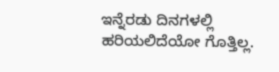ಇನ್ನೆರಡು ದಿನಗಳಲ್ಲಿ ಹರಿಯಲಿದೆಯೋ ಗೊತ್ತಿಲ್ಲ.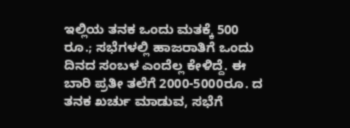ಇಲ್ಲಿಯ ತನಕ ಒಂದು ಮತಕ್ಕೆ 500 ರೂ.; ಸಭೆಗಳಲ್ಲಿ ಹಾಜರಾತಿಗೆ ಒಂದು ದಿನದ ಸಂಬಳ ಎಂದೆಲ್ಲ ಕೇಳಿದ್ದೆ. ಈ ಬಾರಿ ಪ್ರತೀ ತಲೆಗೆ 2000-5000ರೂ. ದ ತನಕ ಖರ್ಚು ಮಾಡುವ, ಸಭೆಗೆ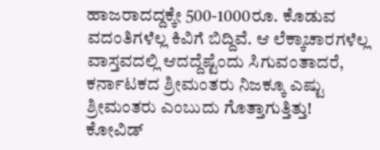ಹಾಜರಾದದ್ದಕ್ಕೇ 500-1000ರೂ. ಕೊಡುವ ವದಂತಿಗಳೆಲ್ಲ ಕಿವಿಗೆ ಬಿದ್ದಿವೆ. ಆ ಲೆಕ್ಕಾಚಾರಗಳೆಲ್ಲ ವಾಸ್ತವದಲ್ಲಿ ಆದದ್ದೆಷ್ಟೆಂದು ಸಿಗುವಂತಾದರೆ, ಕರ್ನಾಟಕದ ಶ್ರೀಮಂತರು ನಿಜಕ್ಕೂ ಎಷ್ಟು ಶ್ರೀಮಂತರು ಎಂಬುದು ಗೊತ್ತಾಗುತ್ತಿತ್ತು!
ಕೋವಿಡ್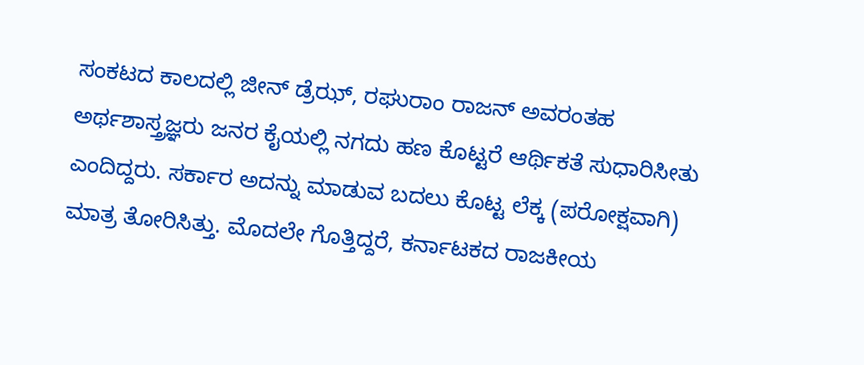ಸಂಕಟದ ಕಾಲದಲ್ಲಿ ಜೀನ್ ಡ್ರೆಝ್, ರಘುರಾಂ ರಾಜನ್ ಅವರಂತಹ ಅರ್ಥಶಾಸ್ತ್ರಜ್ಞರು ಜನರ ಕೈಯಲ್ಲಿ ನಗದು ಹಣ ಕೊಟ್ಟರೆ ಆರ್ಥಿಕತೆ ಸುಧಾರಿಸೀತು ಎಂದಿದ್ದರು. ಸರ್ಕಾರ ಅದನ್ನು ಮಾಡುವ ಬದಲು ಕೊಟ್ಟ ಲೆಕ್ಕ (ಪರೋಕ್ಷವಾಗಿ) ಮಾತ್ರ ತೋರಿಸಿತ್ತು. ಮೊದಲೇ ಗೊತ್ತಿದ್ದರೆ, ಕರ್ನಾಟಕದ ರಾಜಕೀಯ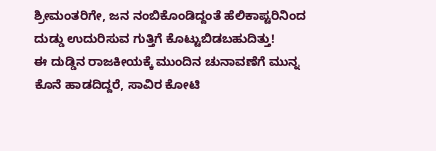ಶ್ರೀಮಂತರಿಗೇ, ಜನ ನಂಬಿಕೊಂಡಿದ್ದಂತೆ ಹೆಲಿಕಾಪ್ಟರಿನಿಂದ ದುಡ್ಡು ಉದುರಿಸುವ ಗುತ್ತಿಗೆ ಕೊಟ್ಟುಬಿಡಬಹುದಿತ್ತು!
ಈ ದುಡ್ಡಿನ ರಾಜಕೀಯಕ್ಕೆ ಮುಂದಿನ ಚುನಾವಣೆಗೆ ಮುನ್ನ ಕೊನೆ ಹಾಡದಿದ್ದರೆ, ಸಾವಿರ ಕೋಟಿ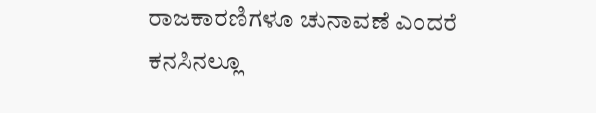ರಾಜಕಾರಣಿಗಳೂ ಚುನಾವಣೆ ಎಂದರೆ ಕನಸಿನಲ್ಲೂ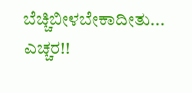ಬೆಚ್ಚಿಬೀಳಬೇಕಾದೀತು... ಎಚ್ಚರ!!